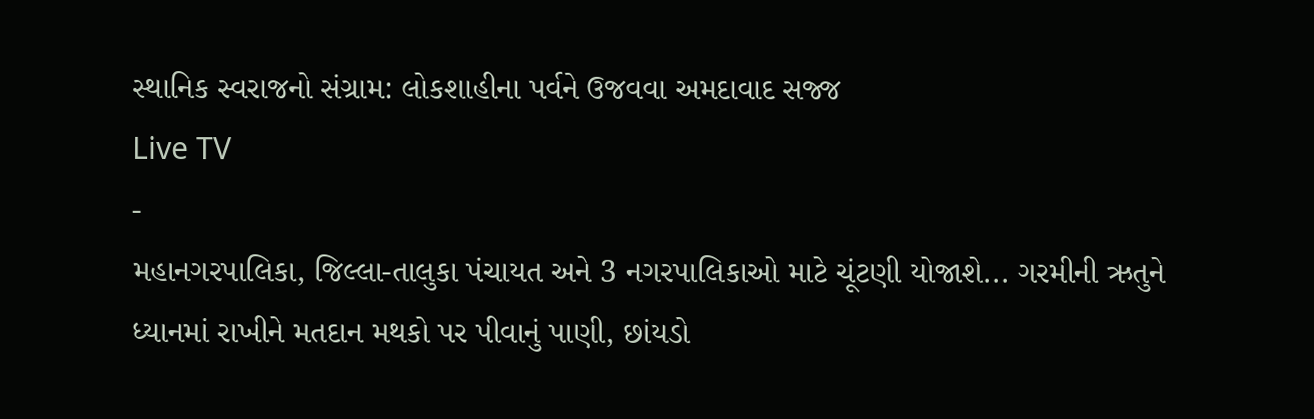સ્થાનિક સ્વરાજનો સંગ્રામ: લોકશાહીના પર્વને ઉજવવા અમદાવાદ સજ્જ
Live TV
-
મહાનગરપાલિકા, જિલ્લા-તાલુકા પંચાયત અને 3 નગરપાલિકાઓ માટે ચૂંટણી યોજાશે... ગરમીની ઋતુને ધ્યાનમાં રાખીને મતદાન મથકો પર પીવાનું પાણી, છાંયડો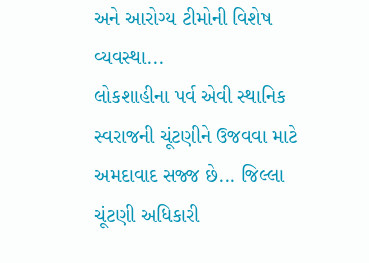અને આરોગ્ય ટીમોની વિશેષ વ્યવસ્થા...
લોકશાહીના પર્વ એવી સ્થાનિક સ્વરાજની ચૂંટણીને ઉજવવા માટે અમદાવાદ સજ્જ છે... જિલ્લા ચૂંટણી અધિકારી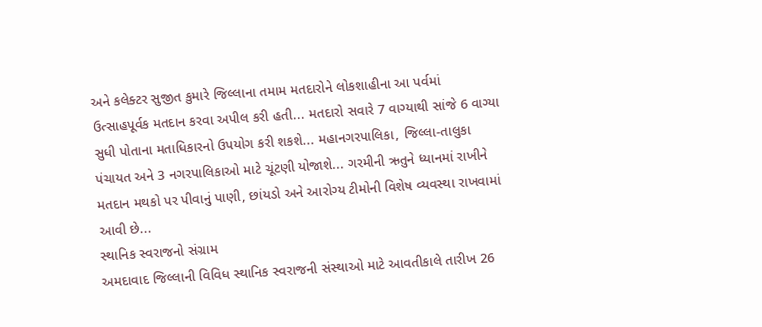અને કલેક્ટર સુજીત કુમારે જિલ્લાના તમામ મતદારોને લોકશાહીના આ પર્વમાં ઉત્સાહપૂર્વક મતદાન કરવા અપીલ કરી હતી... મતદારો સવારે 7 વાગ્યાથી સાંજે 6 વાગ્યા સુધી પોતાના મતાધિકારનો ઉપયોગ કરી શકશે... મહાનગરપાલિકા, જિલ્લા-તાલુકા પંચાયત અને 3 નગરપાલિકાઓ માટે ચૂંટણી યોજાશે... ગરમીની ઋતુને ધ્યાનમાં રાખીને મતદાન મથકો પર પીવાનું પાણી, છાંયડો અને આરોગ્ય ટીમોની વિશેષ વ્યવસ્થા રાખવામાં આવી છે...
સ્થાનિક સ્વરાજનો સંગ્રામ
અમદાવાદ જિલ્લાની વિવિધ સ્થાનિક સ્વરાજની સંસ્થાઓ માટે આવતીકાલે તારીખ 26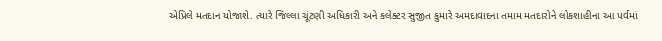એપ્રિલે મતદાન યોજાશે. ત્યારે જિલ્લા ચૂંટણી અધિકારી અને કલેક્ટર સુજીત કુમારે અમદાવાદના તમામ મતદારોને લોકશાહીના આ પર્વમાં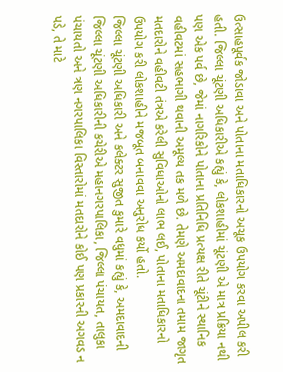ઉત્સાહપૂર્વક જોડાવા અને પોતાના મતાધિકારનો અચૂક ઉપયોગ કરવા અપીલ કરી હતી. જિલ્લા ચૂંટણી અધિકારીએ કહ્યું કે, લોકશાહીમાં ચૂંટણી એ માત્ર પ્રક્રિયા નથી પણ એક પર્વ છે, જેમાં નાગરિકોને પોતાના પ્રતિનિધિ પ્રત્યક્ષ રીતે ચૂંટીને સ્થાનિક વહીવટમાં સહભાગી થવાની અમૂલ્ય તક મળે છે. તેમણે અમદાવાદના તમામ જાગૃત મતદારોને વહીવટી તંત્રએ કરેલી સુવિધાઓનો લાભ લઈ, પોતાના મતાધિકારનો ઉપયોગ કરી લોકશાહીને મજબૂત બનાવવા અનુરોધ કર્યો હતો.
જિલ્લા ચૂંટણી અધિકારી અને કલેક્ટર સુજીત કુમારે વધુમાં કહ્યું કે, અમદાવાદની જિલ્લા ચૂંટણી અધિકારીની કચેરીએ મહાનગરપાલિકા, જિલ્લા પંચાયત, તાલુકા પંચાયતો અને ત્રણ નગરપાલિકા વિસ્તારોમાં મતદારોને કોઈ પણ પ્રકારની અગવડ ન પડે, તે માટે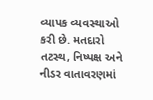વ્યાપક વ્યવસ્થાઓ કરી છે. મતદારો તટસ્થ, નિષ્પક્ષ અને નીડર વાતાવરણમાં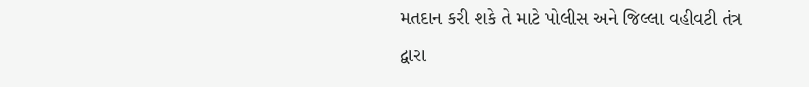મતદાન કરી શકે તે માટે પોલીસ અને જિલ્લા વહીવટી તંત્ર દ્વારા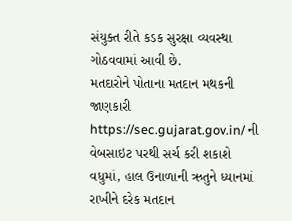સંયુક્ત રીતે કડક સુરક્ષા વ્યવસ્થા ગોઠવવામાં આવી છે.
મતદારોને પોતાના મતદાન મથકની જાણકારી https://sec.gujarat.gov.in/ ની વેબસાઇટ પરથી સર્ચ કરી શકાશે
વધુમાં, હાલ ઉનાળાની ઋતુને ધ્યાનમાં રાખીને દરેક મતદાન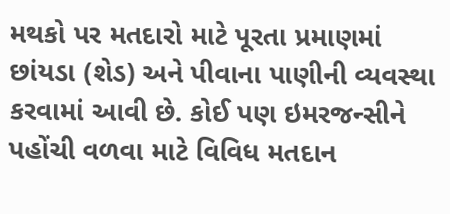મથકો પર મતદારો માટે પૂરતા પ્રમાણમાં છાંયડા (શેડ) અને પીવાના પાણીની વ્યવસ્થા કરવામાં આવી છે. કોઈ પણ ઇમરજન્સીને પહોંચી વળવા માટે વિવિધ મતદાન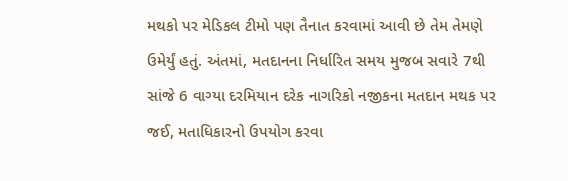મથકો પર મેડિકલ ટીમો પણ તૈનાત કરવામાં આવી છે તેમ તેમણે ઉમેર્યું હતું. અંતમાં, મતદાનના નિર્ધારિત સમય મુજબ સવારે 7થી સાંજે 6 વાગ્યા દરમિયાન દરેક નાગરિકો નજીકના મતદાન મથક પર જઈ, મતાધિકારનો ઉપયોગ કરવા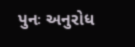પુનઃ અનુરોધ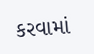કરવામાં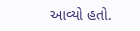આવ્યો હતો.